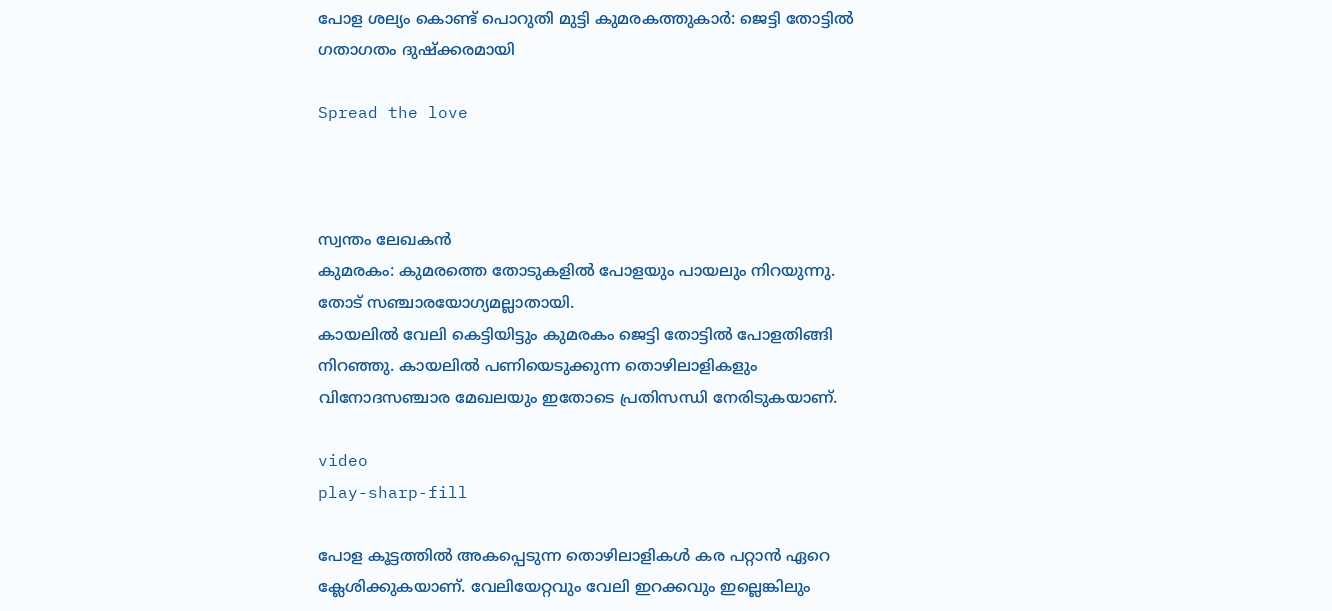പോള ശല്യം കൊണ്ട് പൊറുതി മുട്ടി കുമരകത്തുകാർ: ജെട്ടി തോട്ടിൽ ഗതാഗതം ദുഷ്ക്കരമായി

Spread the love



സ്വന്തം ലേഖകൻ
കുമരകം: കുമരത്തെ തോടുകളിൽ പോളയും പായലും നിറയുന്നു. തോട് സഞ്ചാരയോഗ്യമല്ലാതായി.
കായലിൽ വേലി കെട്ടിയിട്ടും കുമരകം ജെട്ടി തോട്ടിൽ പോളതിങ്ങി നിറഞ്ഞു. കായലിൽ പണിയെടുക്കുന്ന തൊഴിലാളികളും വിനോദസഞ്ചാര മേഖലയും ഇതോടെ പ്രതിസന്ധി നേരിടുകയാണ്.

video
play-sharp-fill

പോള കൂട്ടത്തിൽ അകപ്പെടുന്ന തൊഴിലാളികൾ കര പറ്റാൻ ഏറെ ക്ലേശിക്കുകയാണ്. വേലിയേറ്റവും വേലി ഇറക്കവും ഇല്ലെങ്കിലും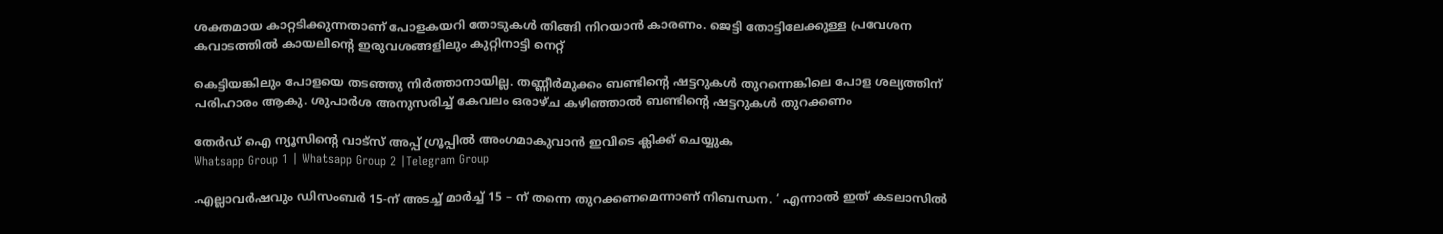ശക്തമായ കാറ്റടിക്കുന്നതാണ് പോളകയറി തോടുകൾ തിങ്ങി നിറയാൻ കാരണം. ജെട്ടി തോട്ടിലേക്കുള്ള പ്രവേശന കവാടത്തിൽ കായലിൻ്റെ ഇരുവശങ്ങളിലും കുറ്റിനാട്ടി നെറ്റ്

കെട്ടിയങ്കിലും പോളയെ തടഞ്ഞു നിർത്താനായില്ല. തണ്ണീർമുക്കം ബണ്ടിൻ്റെ ഷട്ടറുകൾ തുറന്നെങ്കിലെ പോള ശല്യത്തിന് പരിഹാരം ആകു. ശുപാർശ അനുസരിച്ച് കേവലം ഒരാഴ്ച കഴിഞ്ഞാൽ ബണ്ടിൻ്റെ ഷട്ടറുകൾ തുറക്കണം

തേർഡ് ഐ ന്യൂസിന്റെ വാട്സ് അപ്പ് ഗ്രൂപ്പിൽ അംഗമാകുവാൻ ഇവിടെ ക്ലിക്ക് ചെയ്യുക
Whatsapp Group 1 | Whatsapp Group 2 |Telegram Group

.എല്ലാവർഷവും ഡിസംബർ 15-ന് അടച്ച് മാർച്ച് 15 – ന് തന്നെ തുറക്കണമെന്നാണ് നിബന്ധന. ‘ എന്നാൽ ഇത് കടലാസിൽ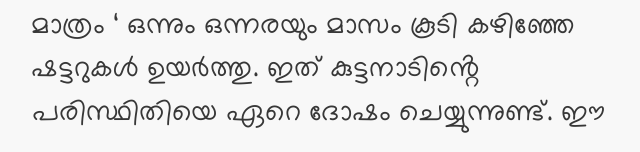മാത്രം ‘ ഒന്നും ഒന്നരയും മാസം കൂടി കഴിഞ്ഞേ ഷട്ടറുകൾ ഉയർത്തു. ഇത് കുട്ടനാടിൻ്റെ പരിസ്ഥിതിയെ ഏറെ ദോഷം ചെയ്യുന്നുണ്ട്. ഈ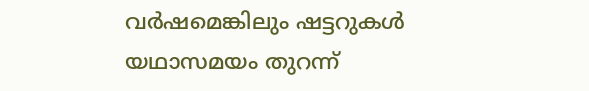വർഷമെങ്കിലും ഷട്ടറുകൾ യഥാസമയം തുറന്ന്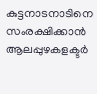കുട്ടനാടനാടിനെ സംരക്ഷിക്കാൻ ആലപ്പുഴകളക്ടർ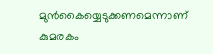മുൻകൈയ്യെടുക്കണമെന്നാണ് കുമരകം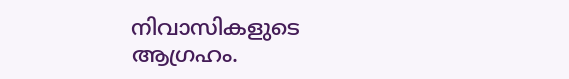നിവാസികളുടെ ആഗ്രഹം.